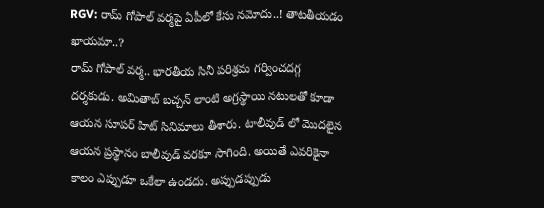RGV: రామ్ గోపాల్ వర్మపై ఏపీలో కేసు నమోదు..! తాటతీయడం ఖాయమా..?
రామ్ గోపాల్ వర్మ.. భారతీయ సినీ పరిశ్రమ గర్వించదగ్గ దర్శకుడు. అమితాబ్ బచ్చన్ లాంటి అగ్రస్థాయి నటులతో కూడా ఆయన సూపర్ హిట్ సినిమాలు తీశారు. టాలీవుడ్ లో మొదలైన ఆయన ప్రస్థానం బాలీవుడ్ వరకూ సాగింది. అయితే ఎవరికైనా కాలం ఎప్పుడూ ఒకేలా ఉండదు. అప్పుడప్పుడు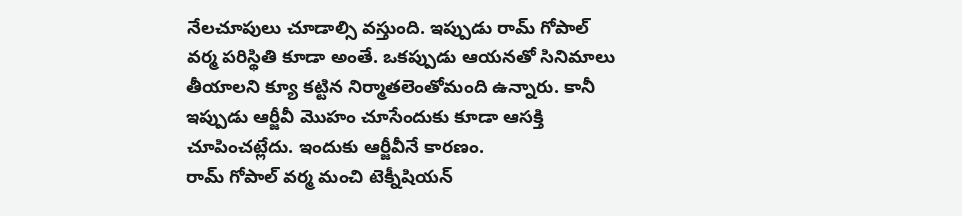నేలచూపులు చూడాల్సి వస్తుంది. ఇప్పుడు రామ్ గోపాల్ వర్మ పరిస్థితి కూడా అంతే. ఒకప్పుడు ఆయనతో సినిమాలు తీయాలని క్యూ కట్టిన నిర్మాతలెంతోమంది ఉన్నారు. కానీ ఇప్పుడు ఆర్జీవీ మొహం చూసేందుకు కూడా ఆసక్తి చూపించట్లేదు. ఇందుకు ఆర్జీవీనే కారణం.
రామ్ గోపాల్ వర్మ మంచి టెక్నీషియన్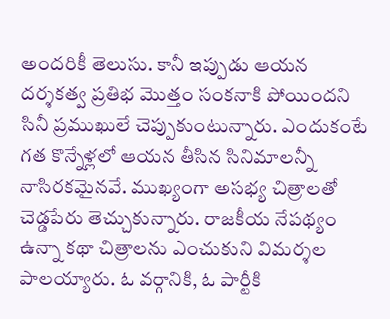అందరికీ తెలుసు. కానీ ఇప్పుడు ఆయన దర్శకత్వ ప్రతిభ మొత్తం సంకనాకి పోయిందని సినీ ప్రముఖులే చెప్పుకుంటున్నారు. ఎందుకంటే గత కొన్నేళ్లలో ఆయన తీసిన సినిమాలన్నీ నాసిరకమైనవే. ముఖ్యంగా అసభ్య చిత్రాలతో చెడ్డపేరు తెచ్చుకున్నారు. రాజకీయ నేపథ్యం ఉన్నా కథా చిత్రాలను ఎంచుకుని విమర్శల పాలయ్యారు. ఓ వర్గానికి, ఓ పార్టీకి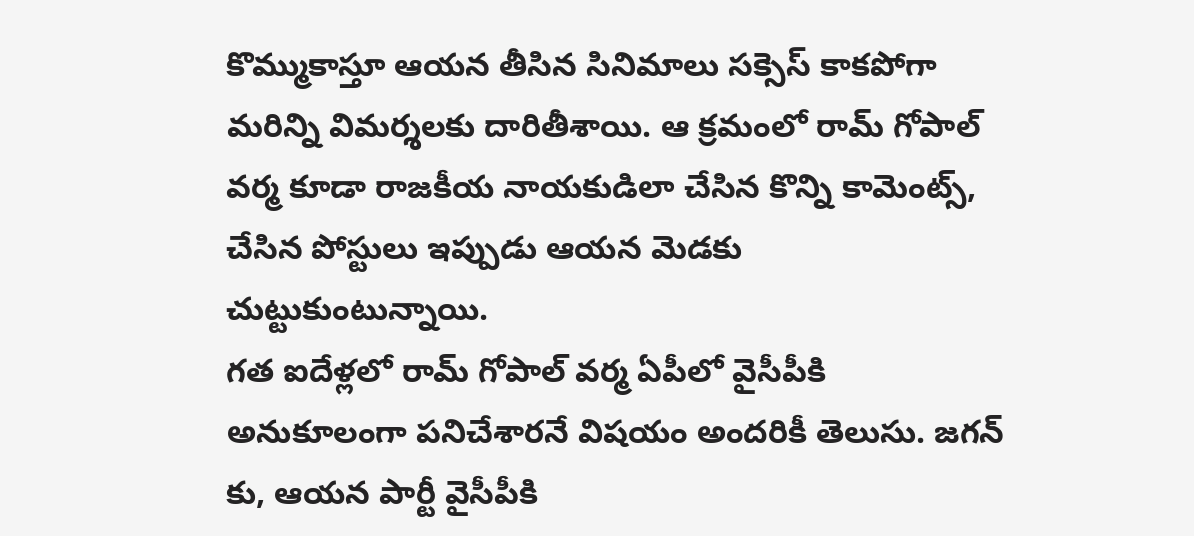కొమ్ముకాస్తూ ఆయన తీసిన సినిమాలు సక్సెస్ కాకపోగా మరిన్ని విమర్శలకు దారితీశాయి. ఆ క్రమంలో రామ్ గోపాల్ వర్మ కూడా రాజకీయ నాయకుడిలా చేసిన కొన్ని కామెంట్స్, చేసిన పోస్టులు ఇప్పుడు ఆయన మెడకు చుట్టుకుంటున్నాయి.
గత ఐదేళ్లలో రామ్ గోపాల్ వర్మ ఏపీలో వైసీపీకి అనుకూలంగా పనిచేశారనే విషయం అందరికీ తెలుసు. జగన్ కు, ఆయన పార్టీ వైసీపీకి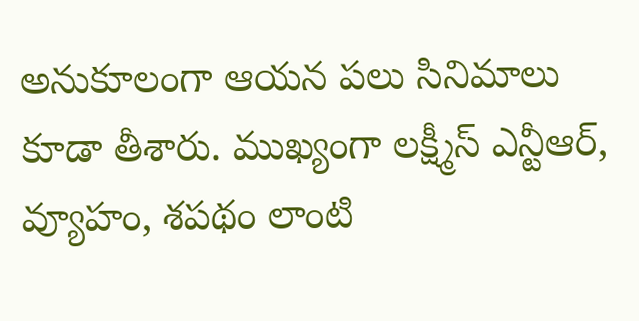అనుకూలంగా ఆయన పలు సినిమాలు కూడా తీశారు. ముఖ్యంగా లక్ష్మీస్ ఎన్టీఆర్, వ్యూహం, శపథం లాంటి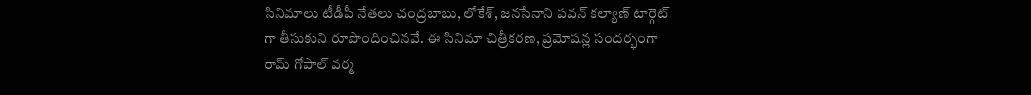సినిమాలు టీడీపీ నేతలు చంద్రబాబు, లోకేశ్, జనసేనాని పవన్ కల్యాణ్ టార్గెట్ గా తీసుకుని రూపొందించినవే. ఈ సినిమా చిత్రీకరణ, ప్రమోషన్ల సందర్భంగా రామ్ గోపాల్ వర్మ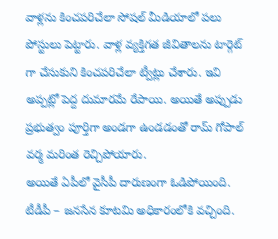వాళ్లను కించపరిచేలా సోషల్ మీడియాలో పలు పోస్టులు పెట్టారు. వాళ్ల వ్యక్తిగత జీవితాలను టార్గెట్ గా చేసుకుని కించపరిచేలా ట్వీట్లు చేశారు. ఇవి అప్పట్లో పెద్ద దుమారమే రేపాయి. అయితే అప్పుడు ప్రభుత్వం పూర్తిగా అండగా ఉండడంతో రామ్ గోపాల్ వర్మ మరింత రెచ్చిపోయారు.
అయితే ఏపీలో వైసీపీ దారుణంగా ఓడిపోయింది. టీడీపీ – జనసేన కూటమి అధికారంలోకి వచ్చింది.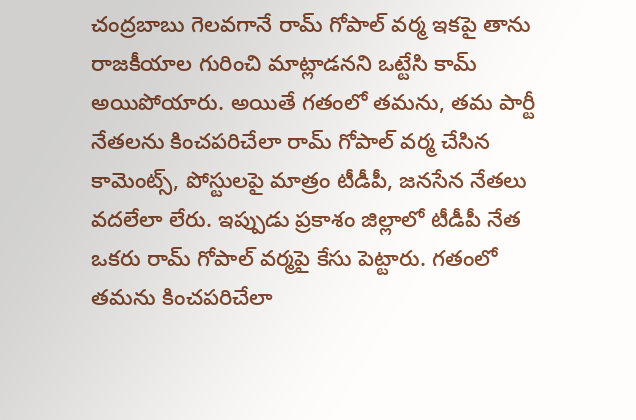చంద్రబాబు గెలవగానే రామ్ గోపాల్ వర్మ ఇకపై తాను రాజకీయాల గురించి మాట్లాడనని ఒట్టేసి కామ్ అయిపోయారు. అయితే గతంలో తమను, తమ పార్టీ నేతలను కించపరిచేలా రామ్ గోపాల్ వర్మ చేసిన కామెంట్స్, పోస్టులపై మాత్రం టీడీపీ, జనసేన నేతలు వదలేలా లేరు. ఇప్పుడు ప్రకాశం జిల్లాలో టీడీపీ నేత ఒకరు రామ్ గోపాల్ వర్మపై కేసు పెట్టారు. గతంలో తమను కించపరిచేలా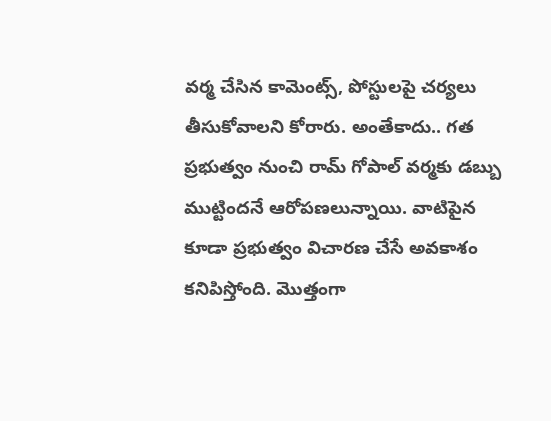వర్మ చేసిన కామెంట్స్, పోస్టులపై చర్యలు తీసుకోవాలని కోరారు. అంతేకాదు.. గత ప్రభుత్వం నుంచి రామ్ గోపాల్ వర్మకు డబ్బు ముట్టిందనే ఆరోపణలున్నాయి. వాటిపైన కూడా ప్రభుత్వం విచారణ చేసే అవకాశం కనిపిస్తోంది. మొత్తంగా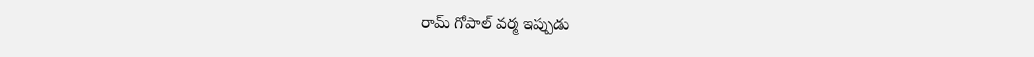రామ్ గోపాల్ వర్మ ఇప్పుడు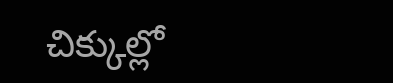చిక్కుల్లో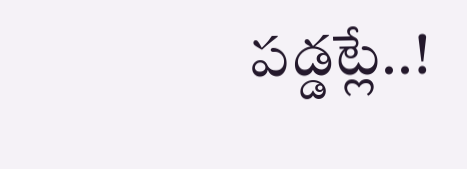పడ్డట్లే..!